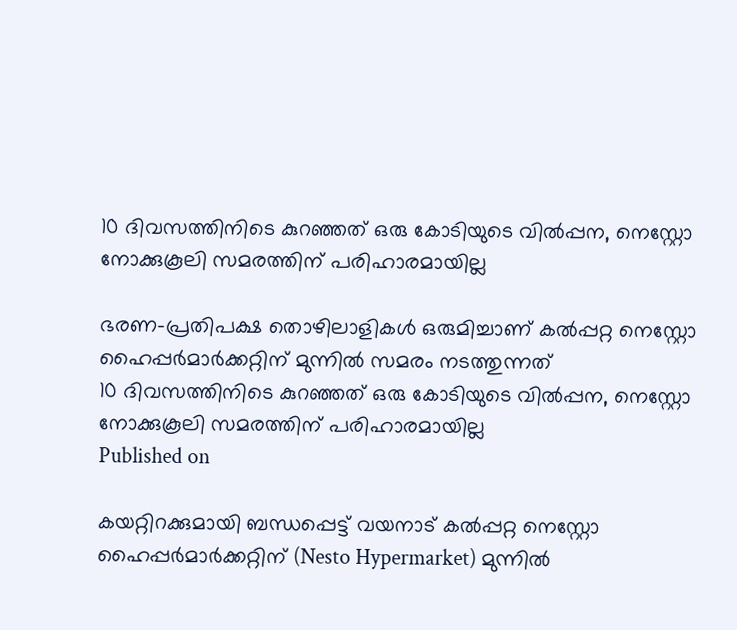10 ദിവസത്തിനിടെ കുറഞ്ഞത് ഒരു കോടിയുടെ വില്‍പ്പന, നെസ്റ്റോ നോക്കുകൂലി സമരത്തിന് പരിഹാരമായില്ല

ഭരണ-പ്രതിപക്ഷ തൊഴിലാളികള്‍ ഒരുമിച്ചാണ് കല്‍പ്പറ്റ നെസ്റ്റോ ഹൈപ്പര്‍മാര്‍ക്കറ്റിന് മുന്നില്‍ സമരം നടത്തുന്നത്
10 ദിവസത്തിനിടെ കുറഞ്ഞത് ഒരു കോടിയുടെ വില്‍പ്പന, നെസ്റ്റോ നോക്കുകൂലി സമരത്തിന് പരിഹാരമായില്ല
Published on

കയറ്റിറക്കുമായി ബന്ധപ്പെട്ട് വയനാട് കല്‍പ്പറ്റ നെസ്റ്റോ ഹൈപ്പര്‍മാര്‍ക്കറ്റിന് (Nesto Hypermarket) മുന്നില്‍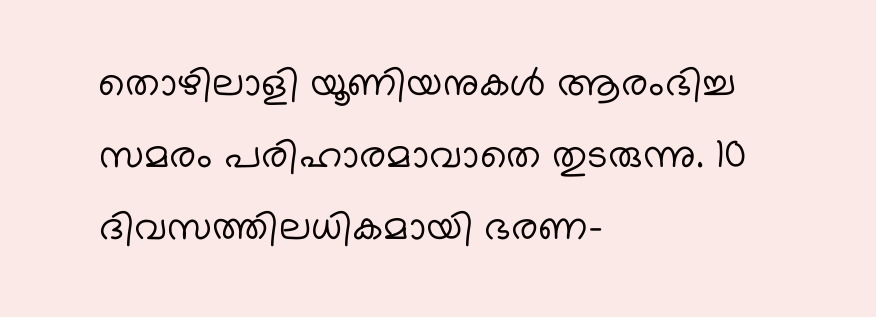തൊഴിലാളി യൂണിയനുകള്‍ ആരംഭിച്ച സമരം പരിഹാരമാവാതെ തുടരുന്നു. 10 ദിവസത്തിലധികമായി ഭരണ-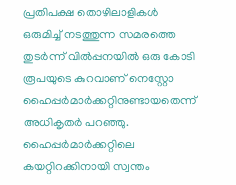പ്രതിപക്ഷ തൊഴിലാളികള്‍ ഒരുമിച്ച് നടത്തുന്ന സമരത്തെ തുടര്‍ന്ന് വില്‍പ്പനയില്‍ ഒരു കോടി രൂപയുടെ കുറവാണ് നെസ്റ്റോ ഹൈപ്പര്‍മാര്‍ക്കറ്റിനുണ്ടായതെന്ന് അധികൃതര്‍ പറഞ്ഞു. ഹൈപ്പര്‍മാര്‍ക്കറ്റിലെ കയറ്റിറക്കിനായി സ്വന്തം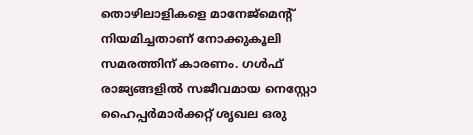തൊഴിലാളികളെ മാനേജ്മെന്റ് നിയമിച്ചതാണ് നോക്കുകൂലി സമരത്തിന് കാരണം. ഗള്‍ഫ് രാജ്യങ്ങളില്‍ സജീവമായ നെസ്റ്റോ ഹൈപ്പര്‍മാര്‍ക്കറ്റ് ശൃഖല ഒരു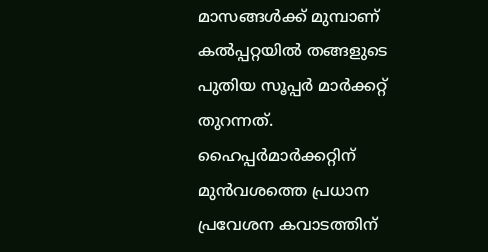മാസങ്ങള്‍ക്ക് മുമ്പാണ് കല്‍പ്പറ്റയില്‍ തങ്ങളുടെ പുതിയ സൂപ്പര്‍ മാര്‍ക്കറ്റ് തുറന്നത്. ഹൈപ്പര്‍മാര്‍ക്കറ്റിന് മുന്‍വശത്തെ പ്രധാന പ്രവേശന കവാടത്തിന്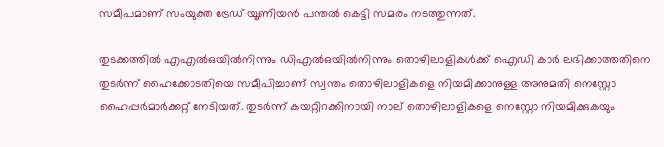സമീപമാണ് സംയുക്ത ട്രേഡ് യൂണിയന്‍ പന്തല്‍ കെട്ടി സമരം നടത്തുന്നത്.

തുടക്കത്തില്‍ എഎല്‍ഒയില്‍നിന്നും ഡിഎല്‍ഒയില്‍നിന്നും തൊഴിലാളികള്‍ക്ക് ഐഡി കാര്‍ ലഭിക്കാത്തതിനെ തുടര്‍ന്ന് ഹൈക്കോടതിയെ സമീപിച്ചാണ് സ്വന്തം തൊഴിലാളികളെ നിയമിക്കാനുള്ള അനുമതി നെസ്റ്റോ ഹൈപ്പര്‍മാര്‍ക്കറ്റ് നേടിയത്. തുടര്‍ന്ന് കയറ്റിറക്കിനായി നാല് തൊഴിലാളികളെ നെസ്റ്റോ നിയമിക്കുകയും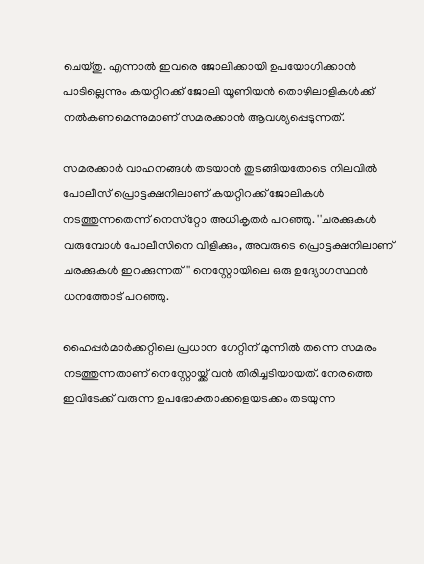ചെയ്തു. എന്നാല്‍ ഇവരെ ജോലിക്കായി ഉപയോഗിക്കാന്‍ പാടില്ലെന്നും കയറ്റിറക്ക് ജോലി യൂണിയന്‍ തൊഴിലാളികള്‍ക്ക് നല്‍കണമെന്നുമാണ് സമരക്കാന്‍ ആവശ്യപ്പെടുന്നത്.

സമരക്കാര്‍ വാഹനങ്ങള്‍ തടയാന്‍ തുടങ്ങിയതോടെ നിലവില്‍ പോലീസ് പ്രൊട്ടക്ഷനിലാണ് കയറ്റിറക്ക് ജോലികള്‍ നടത്തുന്നതെന്ന് നെസ്‌റ്റോ അധികൃതര്‍ പറഞ്ഞു. ''ചരക്കുകള്‍ വരുമ്പോള്‍ പോലീസിനെ വിളിക്കും, അവരുടെ പ്രൊട്ടക്ഷനിലാണ് ചരക്കുകള്‍ ഇറക്കുന്നത്'' നെസ്റ്റോയിലെ ഒരു ഉദ്യോഗസ്ഥന്‍ ധനത്തോട് പറഞ്ഞു.

ഹൈപ്പര്‍മാര്‍ക്കറ്റിലെ പ്രധാന ഗേറ്റിന് മുന്നില്‍ തന്നെ സമരം നടത്തുന്നതാണ് നെസ്റ്റോയ്ക്ക് വന്‍ തിരിച്ചടിയായത്. നേരത്തെ ഇവിടേക്ക് വരുന്ന ഉപഭോക്താക്കളെയടക്കം തടയുന്ന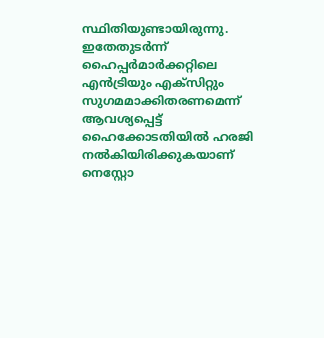സ്ഥിതിയുണ്ടായിരുന്നു. ഇതേതുടര്‍ന്ന് ഹൈപ്പര്‍മാര്‍ക്കറ്റിലെ എന്‍ട്രിയും എക്‌സിറ്റും സുഗമമാക്കിതരണമെന്ന് ആവശ്യപ്പെട്ട് ഹൈക്കോടതിയില്‍ ഹരജി നല്‍കിയിരിക്കുകയാണ് നെസ്റ്റോ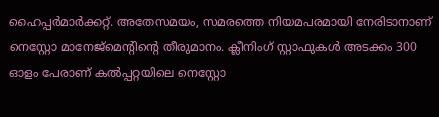ഹൈപ്പര്‍മാര്‍ക്കറ്റ്. അതേസമയം, സമരത്തെ നിയമപരമായി നേരിടാനാണ് നെസ്റ്റോ മാനേജ്മെന്റിന്റെ തീരുമാനം. ക്ലീനിംഗ് സ്റ്റാഫുകള്‍ അടക്കം 300 ഓളം പേരാണ് കല്‍പ്പറ്റയിലെ നെസ്റ്റോ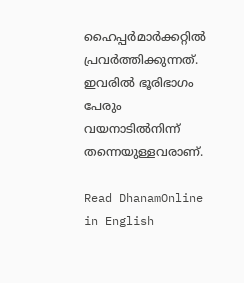ഹൈപ്പര്‍മാര്‍ക്കറ്റില്‍ പ്രവര്‍ത്തിക്കുന്നത്. ഇവരില്‍ ഭൂരിഭാഗം പേരും വയനാടില്‍നിന്ന് തന്നെയുള്ളവരാണ്.

Read DhanamOnline in English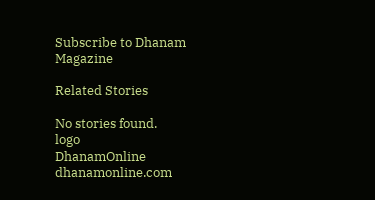Subscribe to Dhanam Magazine

Related Stories

No stories found.
logo
DhanamOnline
dhanamonline.com